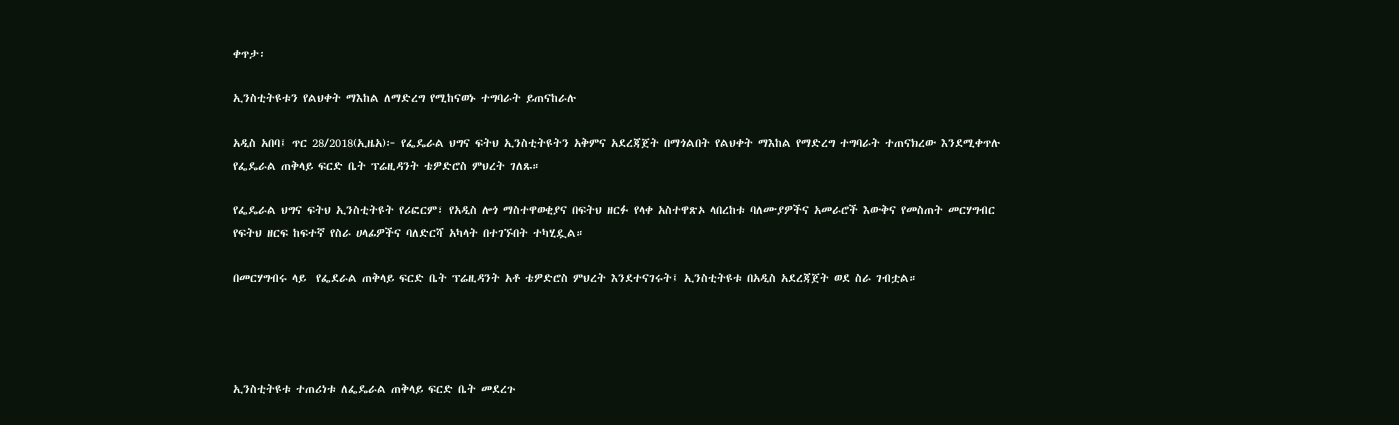ቀጥታ፡

ኢንስቲትዩቱን የልህቀት ማእከል ለማድረግ የሚከናወኑ ተግባራት ይጠናከራሉ

አዲስ አበባ፤ ጥር 28/2018(ኢዜአ)፦ የፌዴራል ህግና ፍትህ ኢንስቲትዩትን አቅምና አደረጃጀት በማጎልበት የልህቀት ማእከል የማድረግ ተግባራት ተጠናክረው እንደሚቀጥሉ የፌዴራል ጠቅላይ ፍርድ ቤት ፕሬዚዳንት ቴዎድሮስ ምህረት ገለጹ።

የፌዴራል ህግና ፍትህ ኢንስቲትዩት የሪፎርም፣ የአዲስ ሎጎ ማስተዋወቂያና በፍትህ ዘርፉ የላቀ አስተዋጽኦ ላበረከቱ ባለሙያዎችና አመራሮች እውቅና የመስጠት መርሃግብር የፍትህ ዘርፍ ከፍተኛ የስራ ሀላፊዎችና ባለድርሻ አካላት በተገኙበት ተካሂዷል።

በመርሃግብሩ ላይ  የፌደራል ጠቅላይ ፍርድ ቤት ፕሬዚዳንት አቶ ቴዎድሮስ ምህረት እንደተናገሩት፤ ኢንስቲትዩቱ በአዲስ አደረጃጀት ወደ ስራ ገብቷል።




ኢንስቲትዩቱ ተጠሪነቱ ለፌዴራል ጠቅላይ ፍርድ ቤት መደረጉ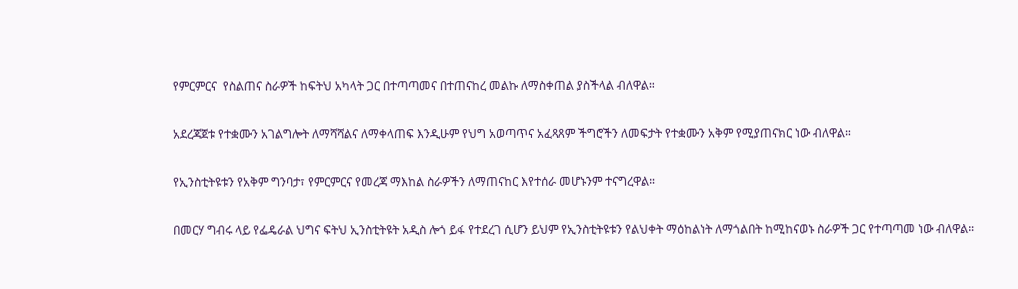የምርምርና  የስልጠና ስራዎች ከፍትህ አካላት ጋር በተጣጣመና በተጠናከረ መልኩ ለማስቀጠል ያስችላል ብለዋል።

አደረጃጀቱ የተቋሙን አገልግሎት ለማሻሻልና ለማቀላጠፍ እንዲሁም የህግ አወጣጥና አፈጻጸም ችግሮችን ለመፍታት የተቋሙን አቅም የሚያጠናክር ነው ብለዋል።

የኢንስቲትዩቱን የአቅም ግንባታ፣ የምርምርና የመረጃ ማእከል ስራዎችን ለማጠናከር እየተሰራ መሆኑንም ተናግረዋል።

በመርሃ ግብሩ ላይ የፌዴራል ህግና ፍትህ ኢንስቲትዩት አዲስ ሎጎ ይፋ የተደረገ ሲሆን ይህም የኢንስቲትዩቱን የልህቀት ማዕከልነት ለማጎልበት ከሚከናወኑ ስራዎች ጋር የተጣጣመ ነው ብለዋል።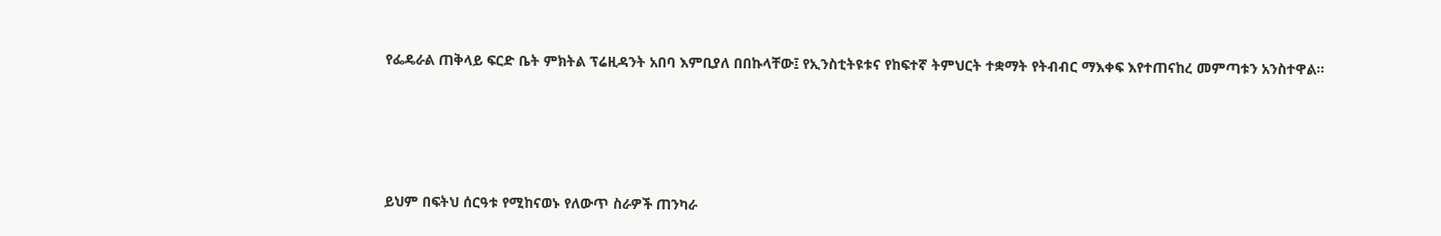የፌዴራል ጠቅላይ ፍርድ ቤት ምክትል ፕሬዚዳንት አበባ እምቢያለ በበኩላቸው፤ የኢንስቲትዩቱና የከፍተኛ ትምህርት ተቋማት የትብብር ማእቀፍ እየተጠናከረ መምጣቱን አንስተዋል።




ይህም በፍትህ ሰርዓቱ የሚከናወኑ የለውጥ ስራዎች ጠንካራ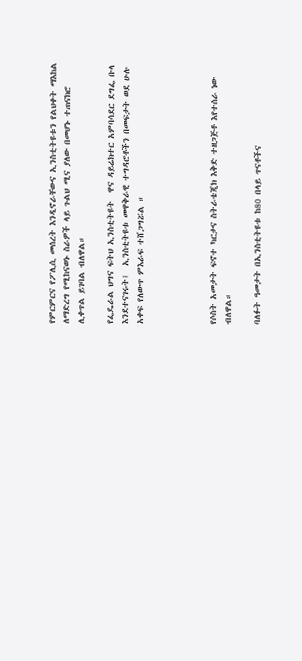የምርምርና የፖሊሲ መሰረት እንዲኖራቸውና ኢንስቲትዩቱን የልህቀት ማእከል ለማድረግ የሚከናወኑ ስራዎች ላይ ጉልህ ሚና ያለው በመሆኑ ተጠናክሮ ሊቀጥል ይገባል ብለዋል።

የፌዴራል ህግና ፍትህ ኢንስቲትዩት  ዋና ዳይሬክተር አምባሳደር ደግፌ ቡላ እንደተናገሩት፤  ኢንስቲትዩቱ መዋቅራዊ ተግዳሮቶችን በመፍታት ወደ ሁሉ አቀፍ የለውጥ ምእራፍ ተሸጋግሯል ።




የሶስት አመታት ፍኖተ ካርታና ስትራቴጂክ እቅድ ተዘጋጅቶ እየተሰራ ነው ብለዋል።

ባለፉት ዓመታት በኢንስቲትዩቱ ከ80 በላይ ጥናቶችና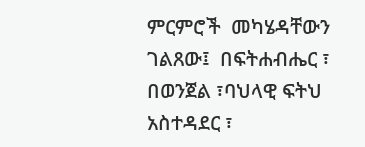ምርምሮች  መካሄዳቸውን ገልጸው፤  በፍትሐብሔር ፣ በወንጀል ፣ባህላዊ ፍትህ አስተዳደር ፣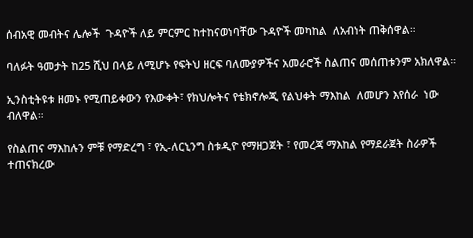ሰብአዊ መብትና ሌሎች  ጉዳዮች ለይ ምርምር ከተከናወነባቸው ጉዳዮች መካከል  ለአብነት ጠቅሰዋል።

ባለፉት ዓመታት ከ25 ሺህ በላይ ለሚሆኑ የፍትህ ዘርፍ ባለሙያዎችና አመራሮች ስልጠና መሰጠቱንም አክለዋል።

ኢንስቲትዩቱ ዘመኑ የሚጠይቀውን የእውቀት፣ የክህሎትና የቴክኖሎጂ የልህቀት ማእከል  ለመሆን እየሰራ  ነው ብለዋል።

የስልጠና ማእከሉን ምቹ የማድረግ ፣ የኢ-ለርኒንግ ስቱዲዮ የማዘጋጀት ፣ የመረጃ ማእከል የማደራጀት ስራዎች ተጠናክረው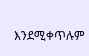እንደሚቀጥሉም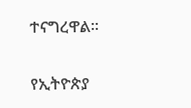ተናግረዋል።

የኢትዮጵያ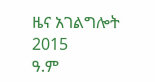ዜና አገልግሎት
2015
ዓ.ም